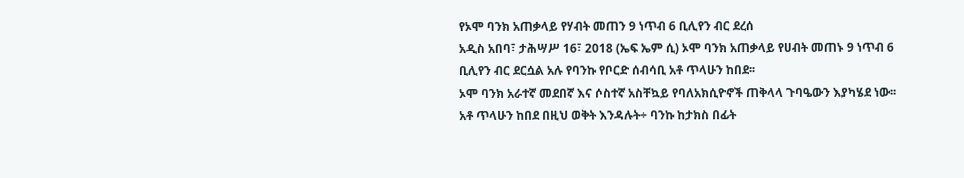የኦሞ ባንክ አጠቃላይ የሃብት መጠን 9 ነጥብ 6 ቢሊየን ብር ደረሰ
አዲስ አበባ፣ ታሕሣሥ 16፣ 2018 (ኤፍ ኤም ሲ) ኦሞ ባንክ አጠቃላይ የሀብት መጠኑ 9 ነጥብ 6 ቢሊየን ብር ደርሷል አሉ የባንኩ የቦርድ ሰብሳቢ አቶ ጥላሁን ከበደ፡፡
ኦሞ ባንክ አራተኛ መደበኛ እና ሶስተኛ አስቸኳይ የባለአክሲዮኖች ጠቅላላ ጉባዔውን እያካሄደ ነው፡፡
አቶ ጥላሁን ከበደ በዚህ ወቅት እንዳሉት÷ ባንኩ ከታክስ በፊት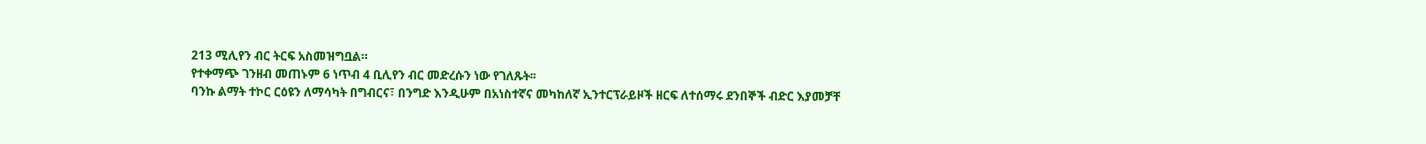213 ሚሊየን ብር ትርፍ አስመዝግቧል።
የተቀማጭ ገንዘብ መጠኑም 6 ነጥብ 4 ቢሊየን ብር መድረሱን ነው የገለጹት፡፡
ባንኩ ልማት ተኮር ርዕዩን ለማሳካት በግብርና፣ በንግድ እንዲሁም በአነስተኛና መካከለኛ ኢንተርፕራይዞች ዘርፍ ለተሰማሩ ደንበኞች ብድር እያመቻቸ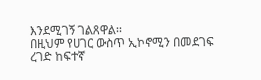እንደሚገኝ ገልጸዋል፡፡
በዚህም የሀገር ውስጥ ኢኮኖሚን በመደገፍ ረገድ ከፍተኛ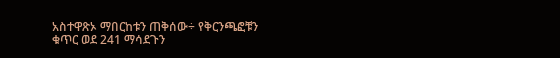አስተዋጽኦ ማበርከቱን ጠቅሰው÷ የቅርንጫፎቹን ቁጥር ወደ 241 ማሳደጉን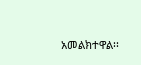አመልክተዋል፡፡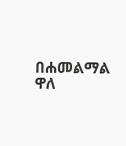በሐመልማል ዋለ